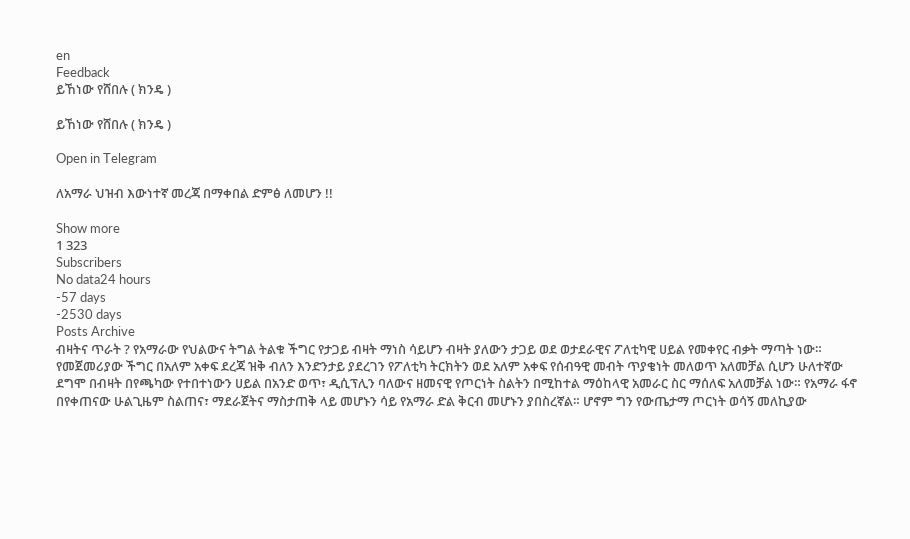en
Feedback
ይኸነው የሸበሉ ( ክንዴ )

ይኸነው የሸበሉ ( ክንዴ )

Open in Telegram

ለአማራ ህዝብ እውነተኛ መረጃ በማቀበል ድምፅ ለመሆን !!

Show more
1 323
Subscribers
No data24 hours
-57 days
-2530 days
Posts Archive
ብዛትና ጥራት ? የአማራው የህልውና ትግል ትልቁ ችግር የታጋይ ብዛት ማነስ ሳይሆን ብዛት ያለውን ታጋይ ወደ ወታደራዊና ፖለቲካዊ ሀይል የመቀየር ብቃት ማጣት ነው። የመጀመሪያው ችግር በአለም አቀፍ ደረጃ ዝቅ ብለን እንድንታይ ያደረገን የፖለቲካ ትርክትን ወደ አለም አቀፍ የሰብዓዊ መብት ጥያቄነት መለወጥ አለመቻል ሲሆን ሁለተኛው ደግሞ በብዛት በየጫካው የተበተነውን ሀይል በአንድ ወጥ፣ ዲሲፕሊን ባለውና ዘመናዊ የጦርነት ስልትን በሚከተል ማዕከላዊ አመራር ስር ማሰለፍ አለመቻል ነው። የአማራ ፋኖ በየቀጠናው ሁልጊዜም ስልጠና፣ ማደራጀትና ማስታጠቅ ላይ መሆኑን ሳይ የአማራ ድል ቅርብ መሆኑን ያበስረኛል። ሆኖም ግን የውጤታማ ጦርነት ወሳኝ መለኪያው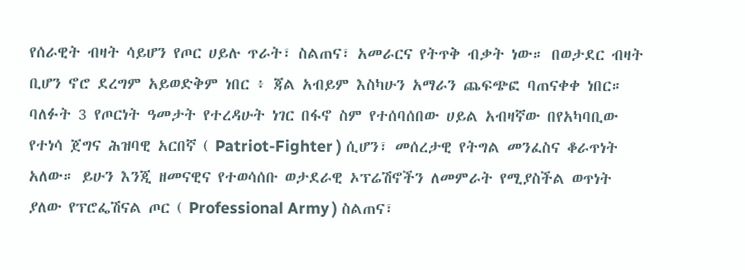የሰራዊት ብዛት ሳይሆን የጦር ሀይሉ ጥራት፣ ስልጠና፣ አመራርና የትጥቅ ብቃት ነው። በወታደር ብዛት ቢሆን ኖሮ ደረግም አይወድቅም ነበር ፥ ጃል አብይም እስካሁን አማራን ጨፍጭፎ ባጠናቀቀ ነበር። ባለፉት 3 የጦርነት ዓመታት የተረዳሁት ነገር በፋኖ ስም የተሰባሰበው ሀይል አብዛኛው በየአካባቢው የተነሳ ጀግና ሕዝባዊ አርበኛ ( Patriot-Fighter ) ሲሆን፣ መሰረታዊ የትግል መንፈስና ቆራጥነት አለው። ይሁን እንጂ ዘመናዊና የተወሳሰቡ ወታደራዊ ኦፕሬሽኖችን ለመምራት የሚያስችል ወጥነት ያለው የፕሮፌሽናል ጦር ( Professional Army ) ስልጠና፣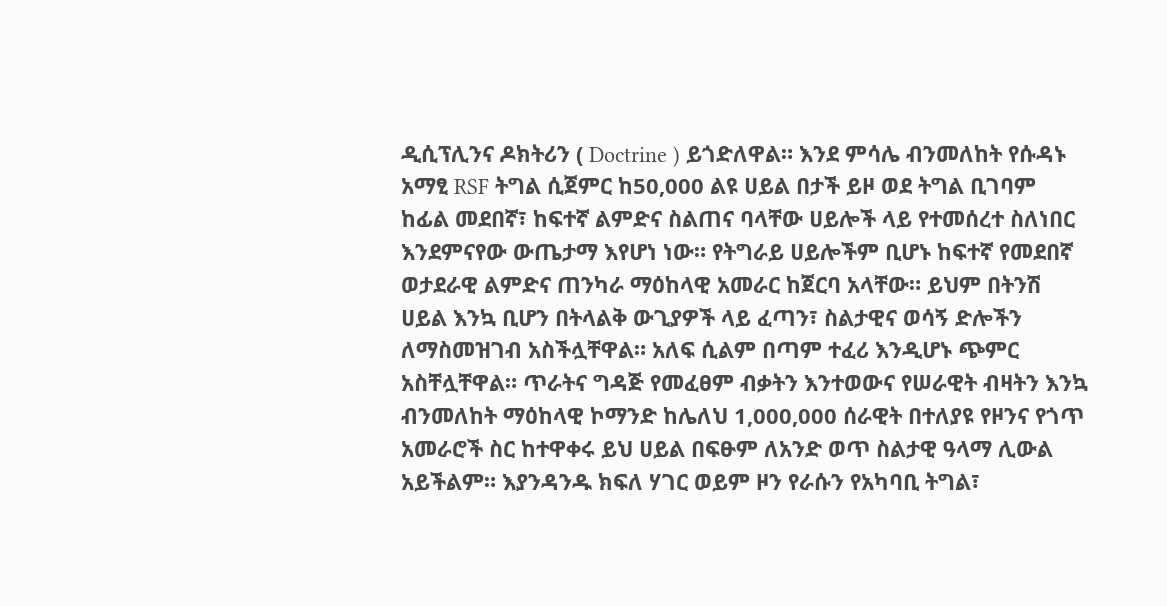ዲሲፕሊንና ዶክትሪን ( Doctrine ) ይጎድለዋል። እንደ ምሳሌ ብንመለከት የሱዳኑ አማፂ RSF ትግል ሲጀምር ከ50,000 ልዩ ሀይል በታች ይዞ ወደ ትግል ቢገባም ከፊል መደበኛ፣ ከፍተኛ ልምድና ስልጠና ባላቸው ሀይሎች ላይ የተመሰረተ ስለነበር እንደምናየው ውጤታማ እየሆነ ነው። የትግራይ ሀይሎችም ቢሆኑ ከፍተኛ የመደበኛ ወታደራዊ ልምድና ጠንካራ ማዕከላዊ አመራር ከጀርባ አላቸው። ይህም በትንሽ ሀይል እንኳ ቢሆን በትላልቅ ውጊያዎች ላይ ፈጣን፣ ስልታዊና ወሳኝ ድሎችን ለማስመዝገብ አስችሏቸዋል። አለፍ ሲልም በጣም ተፈሪ እንዲሆኑ ጭምር አስቸሏቸዋል። ጥራትና ግዳጅ የመፈፀም ብቃትን እንተወውና የሠራዊት ብዛትን እንኳ ብንመለከት ማዕከላዊ ኮማንድ ከሌለህ 1,000,000 ሰራዊት በተለያዩ የዞንና የጎጥ አመራሮች ስር ከተዋቀሩ ይህ ሀይል በፍፁም ለአንድ ወጥ ስልታዊ ዓላማ ሊውል አይችልም። እያንዳንዱ ክፍለ ሃገር ወይም ዞን የራሱን የአካባቢ ትግል፣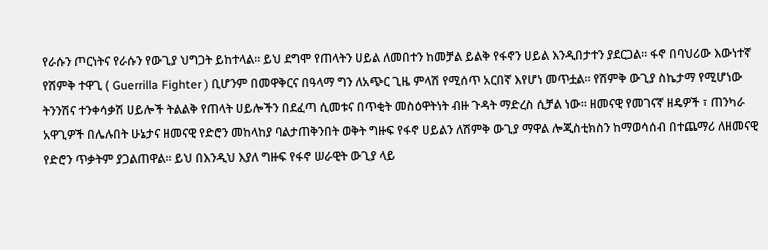የራሱን ጦርነትና የራሱን የውጊያ ህግጋት ይከተላል። ይህ ደግሞ የጠላትን ሀይል ለመበተን ከመቻል ይልቅ የፋኖን ሀይል እንዲበታተን ያደርጋል። ፋኖ በባህሪው እውነተኛ የሽምቅ ተዋጊ ( Guerrilla Fighter ) ቢሆንም በመዋቅርና በዓላማ ግን ለአጭር ጊዜ ምላሽ የሚሰጥ አርበኛ እየሆነ መጥቷል። የሽምቅ ውጊያ ስኬታማ የሚሆነው ትንንሽና ተንቀሳቃሽ ሀይሎች ትልልቅ የጠላት ሀይሎችን በደፈጣ ሲመቱና በጥቂት መስዕዋትነት ብዙ ጉዳት ማድረስ ሲቻል ነው። ዘመናዊ የመገናኛ ዘዴዎች ፣ ጠንካራ አዋጊዎች በሌሉበት ሁኔታና ዘመናዊ የድሮን መከላከያ ባልታጠቅንበት ወቅት ግዙፍ የፋኖ ሀይልን ለሽምቅ ውጊያ ማዋል ሎጂስቲክስን ከማወሳሰብ በተጨማሪ ለዘመናዊ የድሮን ጥቃትም ያጋልጠዋል። ይህ በእንዲህ እያለ ግዙፍ የፋኖ ሠራዊት ውጊያ ላይ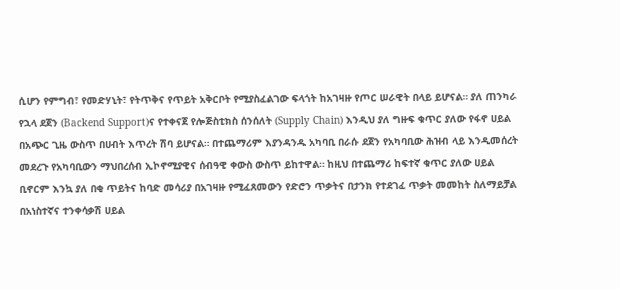ሲሆን የምግብ፣ የመድሃኒት፣ የትጥቅና የጥይት አቅርቦት የሚያስፈልገው ፍላጎት ከአገዛዙ የጦር ሠራዊት በላይ ይሆናል። ያለ ጠንካራ የኋላ ደጀን (Backend Support)ና የተቀናጀ የሎጅስቲክስ ሰንሰለት (Supply Chain) እንዲህ ያለ ግዙፍ ቁጥር ያለው የፋኖ ሀይል በአጭር ጊዜ ውስጥ በሀብት እጥረት ሽባ ይሆናል። በተጨማሪም እያንዳንዱ አካባቢ በራሱ ደጀን የአካባቢው ሕዝብ ላይ እንዲመሰረት መደረጉ የአካባቢውን ማህበረሰብ ኢኮኖሚያዊና ሰብዓዊ ቀውስ ውስጥ ይከተዋል። ከዚህ በተጨማሪ ከፍተኛ ቁጥር ያለው ሀይል ቢኖርም እንኳ ያለ በቂ ጥይትና ከባድ መሳሪያ በአገዛዙ የሚፈጸመውን የድሮን ጥቃትና በታንክ የተደገፈ ጥቃት መመከት ስለማይቻል በአነስተኛና ተንቀሳቃሽ ሀይል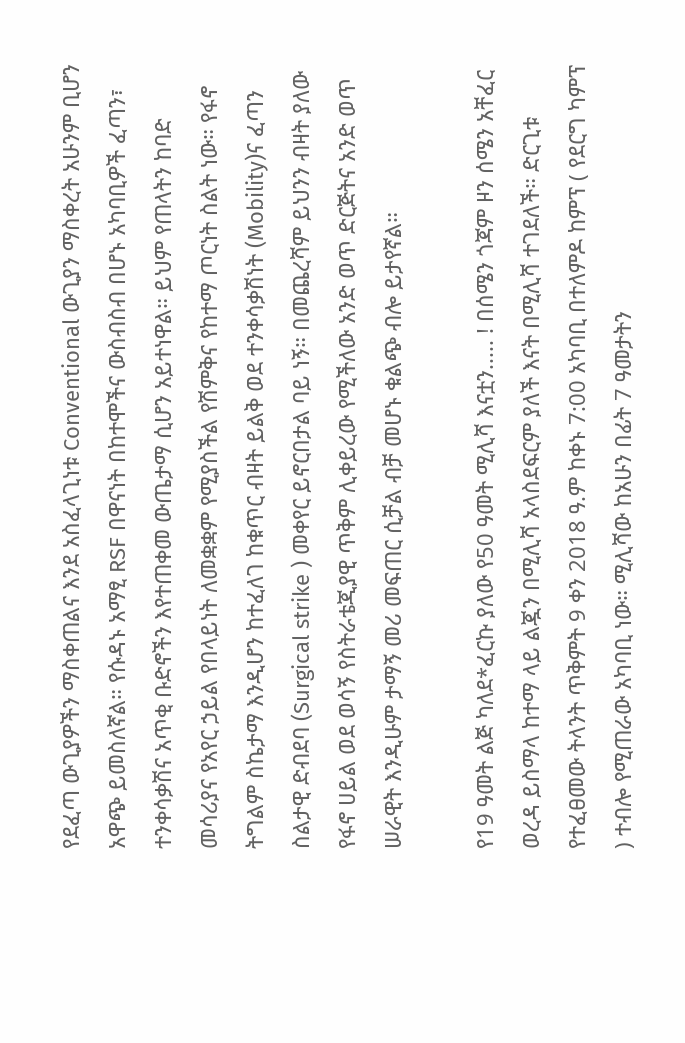የደፈጣ ውጊያዎችን ማስቀጠልና እንደ አስፈላጊነቱ Conventional ውጊያን ማስቀረት አሁንም ቢሆን አዋጭ ይመስለኛል። የሱዳኑ አማፂ RSF በዋናነት በከተሞችና ውስብስብ በሆኑ አካባቢዎች ፈጣን፣ ተንቀሳቃሽና አጥቂ ቡድኖችን እየተጠቀመ ውጤታማ ሲሆን አይተነዋል። ይህም የጠላትን ከባድ መሳሪያና የአየር ኃይል የበላይነት ለመቋቋም የሚያስችል የሽምቅና የከተማ ጦርነት ስልት ነው። የፋኖ ትግልም ስኬታማ እንዲሆን ከተፈለገ ከቁጥር ብዛት ይልቅ ወደ ተንቀሳቃሽነት (Mobility)ና ፈጣን ስልታዊ ድብደባ (Surgical strike ) መቀየር ይኖርበታል ባይ ነኝ። በመጨረሻም ይህንን ብዛት ያለው የፋኖ ሀይል ወደ ወሳኝ የስትራቴጂያዊ ጥቅም ሊቀይረው የሚችለው አንድ ወጥ ድርጅትና አንድ ወጥ ሠራዊት እንዲሁም ታማኝ መሪ መፍጠር ሲቻል ብቻ መሆኑ ቁልጭ ብሎ ይታየኛል።

የ19 ዓመት ልጅ ካለደ*ፈርኩ ያለው የ50 ዓመት ሚሊሻ እናቷን..... ! በሰሜን ጎጃም ዞን ሰሜን አቸፈር ወረዳ ይስማላ ከተማ ላይ ልጇን በሚሊሻ አላስደፍርም ያለች እናት በሚሊሻ ተገደለች። ድርጊቱ የተፈፀመው ትላንት ጥቅምት 9 ቀን 2018 ዓ.ም ከቀኑ 7:00 አካባቢ በተለምዶ ከምፕ ( የደርግ ካምፕ ) ተብሎ የሚጠራው አካባቢ ነው። ሚሊሻው ከአሁን በፊት 7 ዓመታትን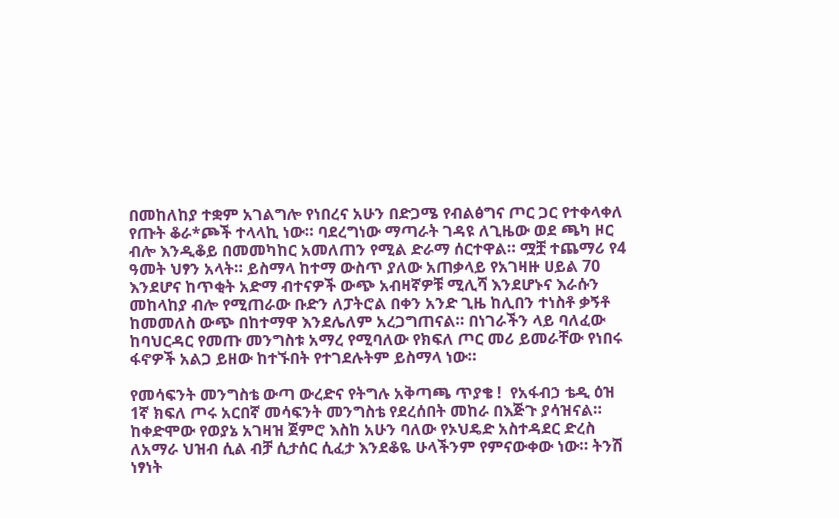በመከለከያ ተቋም አገልግሎ የነበረና አሁን በድጋሜ የብልፅግና ጦር ጋር የተቀላቀለ የጡት ቆራ*ጮች ተላላኪ ነው። ባደረግነው ማጣራት ገዳዩ ለጊዜው ወደ ጫካ ዞር ብሎ እንዲቆይ በመመካከር አመለጠን የሚል ድራማ ሰርተዋል። ሟቿ ተጨማሪ የ4 ዓመት ህፃን አላት። ይስማላ ከተማ ውስጥ ያለው አጠቃላይ የአገዛዙ ሀይል 70 እንደሆና ከጥቂት አድማ ብተናዎች ውጭ አብዛኛዎቹ ሚሊሻ እንደሆኑና እራሱን መከላከያ ብሎ የሚጠራው ቡድን ለፓትሮል በቀን አንድ ጊዜ ከሊበን ተነስቶ ቃኝቶ ከመመለስ ውጭ በከተማዋ እንደሌለም አረጋግጠናል። በነገራችን ላይ ባለፈው ከባህርዳር የመጡ መንግስቱ አማረ የሚባለው የክፍለ ጦር መሪ ይመራቸው የነበሩ ፋኖዎች አልጋ ይዘው ከተኙበት የተገደሉትም ይስማላ ነው።

የመሳፍንት መንግስቴ ውጣ ውረድና የትግሉ አቅጣጫ ጥያቄ !  የአፋብኃ ቴዲ ዕዝ 1ኛ ክፍለ ጦሩ አርበኛ መሳፍንት መንግስቴ የደረሰበት መከራ በእጅጉ ያሳዝናል። ከቀድሞው የወያኔ አገዛዝ ጀምሮ እስከ አሁን ባለው የኦህዴድ አስተዳደር ድረስ ለአማራ ህዝብ ሲል ብቻ ሲታሰር ሲፈታ እንደቆዬ ሁላችንም የምናውቀው ነው። ትንሽ ነፃነት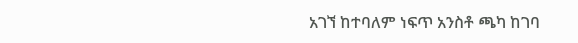አገኘ ከተባለም ነፍጥ አንስቶ ጫካ ከገባ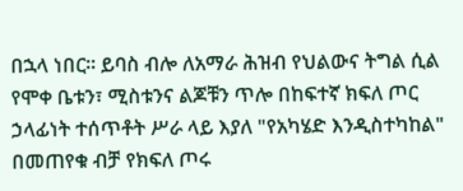በኋላ ነበር። ይባስ ብሎ ለአማራ ሕዝብ የህልውና ትግል ሲል የሞቀ ቤቱን፣ ሚስቱንና ልጆቹን ጥሎ በከፍተኛ ክፍለ ጦር ኃላፊነት ተሰጥቶት ሥራ ላይ እያለ "የአካሄድ እንዲስተካከል" በመጠየቁ ብቻ የክፍለ ጦሩ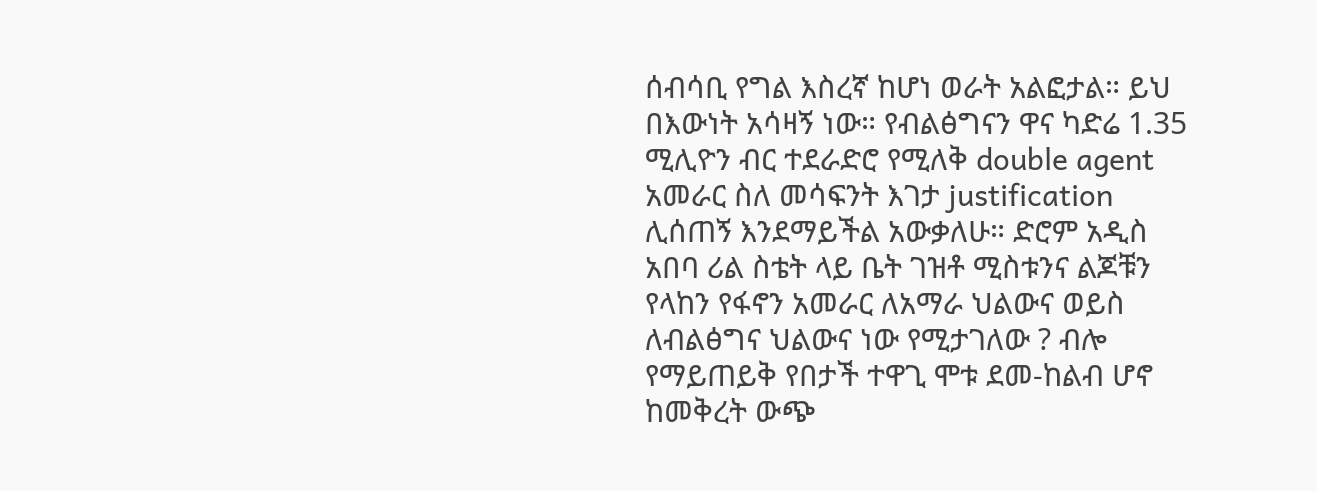ሰብሳቢ የግል እስረኛ ከሆነ ወራት አልፎታል። ይህ በእውነት አሳዛኝ ነው። የብልፅግናን ዋና ካድሬ 1.35 ሚሊዮን ብር ተደራድሮ የሚለቅ double agent አመራር ስለ መሳፍንት እገታ justification ሊሰጠኝ እንደማይችል አውቃለሁ። ድሮም አዲስ አበባ ሪል ስቴት ላይ ቤት ገዝቶ ሚስቱንና ልጆቹን የላከን የፋኖን አመራር ለአማራ ህልውና ወይስ ለብልፅግና ህልውና ነው የሚታገለው ? ብሎ የማይጠይቅ የበታች ተዋጊ ሞቱ ደመ-ከልብ ሆኖ ከመቅረት ውጭ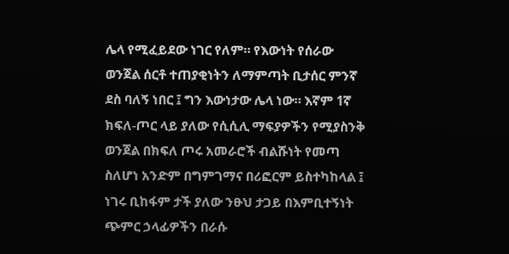ሌላ የሚፈይደው ነገር የለም። የእውነት የሰራው ወንጀል ሰርቶ ተጠያቂነትን ለማምጣት ቢታሰር ምንኛ ደስ ባለኝ ነበር ፤ ግን እውነታው ሌላ ነው። እኛም 1ኛ ክፍለ-ጦር ላይ ያለው የሲሲሊ ማፍያዎችን የሚያስንቅ ወንጀል በክፍለ ጦሩ አመራሮች ብልሹነት የመጣ ስለሆነ አንድም በግምገማና በሪፎርም ይስተካከላል ፤ ነገሩ ቢከፋም ታች ያለው ንፁህ ታጋይ በእምቢተኝነት ጭምር ኃላፊዎችን በራሱ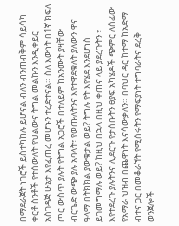በማደራጀት ነገሮች ይስተካከሉ ይሆናል ብለን ብንጠብቅም ሳይሳካ ቀርቶ ስንቶች የተሰውለት የህልውና ትግል መልኩን እንዲቀይር አስገዳጅ ሁኔታ እየፈጠረ መሆኑን ተረድተናል። ስለ እውነት በ1ኛ ክፍለ ጦር ውስጥ ያሉት የትግል አጋሮች በተለይም ከአንሙት ያዛቸው ብርጌድ ውጭ ያሉ አባላት፣ የወጡለትንና እየተዋደቁለት ያለውን ዋና ዓላማ በትክክል ያውቁታል ወይ? ትግሉ የት እየሄደ እንደሆነስ ይገመግማሉ ወይ? ከዚህ በኋላ በዚህ ቀጠና ላይ ያደረጉትን ፣ እየተደረጉ ያሉትንና ሊደርጉ የታሰቡትን ፀያፍ አካሄዶች ጭምር ለሰፊው የአማራ ህዝብ በጨዋነት እናሳውቃለን። በባህር ዳር ከተማ ከአድማ ብተና ጋር በመቆራኘት የሚሰሩትን የማፍያነት ተግባራትና ደረቅ ወንጀሎች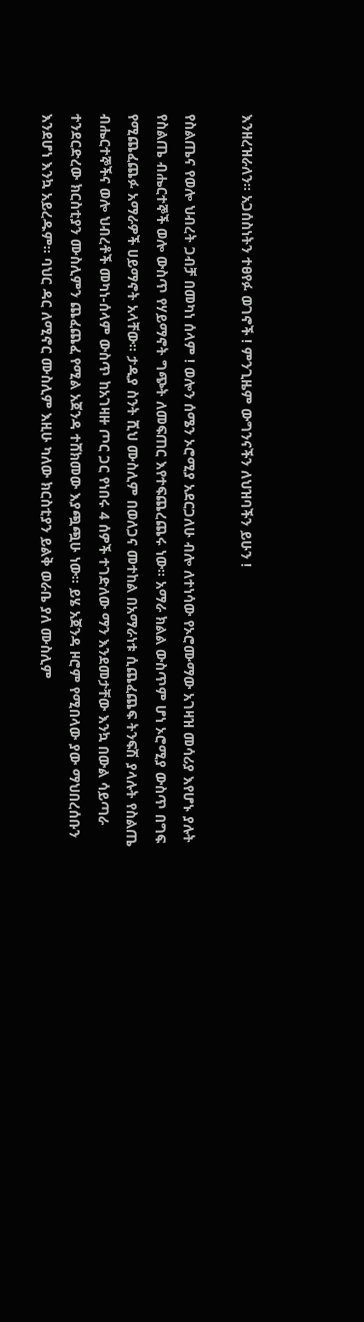እንዘረዝራለን። አጋሰስነትን ተፀየፉ ወገኖች ! ምንጊዜም ውግንናችን ለህዝባችን ይሁን !

የስልጤና የወሎ ህብረት ጋብቻ በመካነ ሰላም ! ወሎን ሰሜን ኦሮሚያ አደርጋለሁ ብሎ ለተነሳው የኦሮሙማው አገዛዝ መሳሪያ እየሆኑ ያሉት የስልጤ ብሔርተኞች ወሎ ውስጥ የሃይማኖት ግጭት ለመፍጠር እየተፍጨረጨሩ ነው። አማራ ክልል ውስጥም ሆነ ኦሮሚያ ውስጥ በግፍ የሚጨፈጨፉ አማራዎች ሀይማኖት አላቸው። ታዲያ ስንት ሺህ ሙስሊም በወለጋና መተከል በአማራነቱ ሲጨፈጨፍ ትንፍሽ ያላሉት የስልጤ ብሔርተኞችና ወሎ ህብረቶች መካነ-ሰላም ውስጥ ከአገዛዙ ጦር ጋር የነበሩ 4 ሰዎች ተገድለው ማን እንደመታቸው እንኳ በውል ሳይጣራ ተንደርድረው ክርስቲያን ሙስሊምን ጨፈጨፈ የሚል አጀንዳ ተሸክመው እያጯጯሁ ነው። ይሄ አጀንዳ ዞሮም የሚበላው ያው ማህበረሰቡን እንደሆነ እንኳ አይረዱም። ባህር ዳር ለሚኖር ሙስሊም እዚሁ ካለው ክርስቲያን ይልቅ ወራቤ ያለ ሙስሊም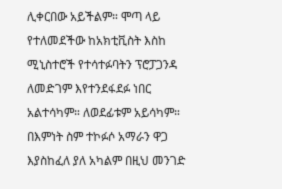ሊቀርበው አይችልም። ሞጣ ላይ የተለመደችው ከአክቲቪስት እስከ ሚኒስተሮች የተሳተፉባትን ፕሮፓጋንዳ ለመድገም እየተንደፋደፉ ነበር አልተሳካም። ለወደፊቱም አይሳካም። በእምነት ስም ተኮፉሶ አማራን ዋጋ እያስከፈለ ያለ አካልም በዚህ መንገድ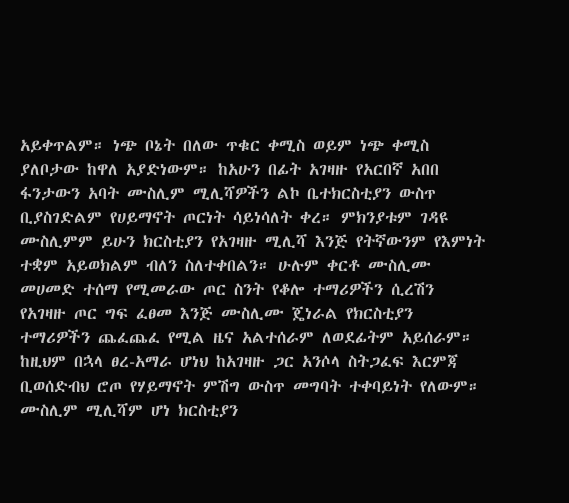አይቀጥልም። ነጭ ቦኔት በለው ጥቁር ቀሚስ ወይም ነጭ ቀሚስ ያለቦታው ከዋለ አያድነውም። ከአሁን በፊት አገዛዙ የአርበኛ አበበ ፋንታውን አባት ሙስሊም ሚሊሻዎችን ልኮ ቤተክርስቲያን ውስጥ ቢያስገድልም የሀይማኖት ጦርነት ሳይነሳለት ቀረ። ምክንያቱም ገዳዩ ሙስሊምም ይሁን ክርስቲያን የአገዛዙ ሚሊሻ እንጅ የትኛውንም የእምነት ተቋም አይወክልም ብለን ስለተቀበልን። ሁሉም ቀርቶ ሙስሊሙ መሀመድ ተሰማ የሚመራው ጦር ስንት የቆሎ ተማሪዎችን ሲረሽን የአገዛዙ ጦር ግፍ ፈፀመ እንጅ ሙስሊሙ ጄነራል የክርስቲያን ተማሪዎችን ጨፈጨፈ የሚል ዜና አልተሰራም ለወደፊትም አይሰራም። ከዚህም በኋላ ፀረ-አማራ ሆነህ ከአገዛዙ ጋር አንሶላ ስትጋፈፍ እርምጃ ቢወሰድብህ ሮጦ የሃይማኖት ምሽግ ውስጥ መግባት ተቀባይነት የለውም። ሙስሊም ሚሊሻም ሆነ ክርስቲያን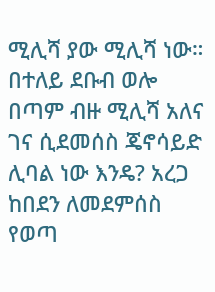ሚሊሻ ያው ሚሊሻ ነው። በተለይ ደቡብ ወሎ በጣም ብዙ ሚሊሻ አለና ገና ሲደመሰስ ጄኖሳይድ ሊባል ነው እንዴ? አረጋ ከበደን ለመደምሰስ የወጣ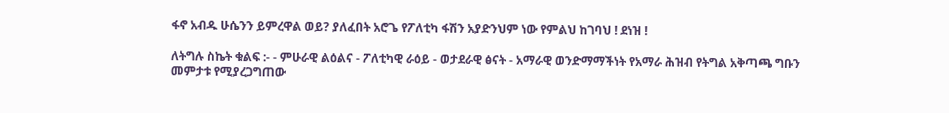ፋኖ አብዱ ሁሴንን ይምረዋል ወይ? ያለፈበት አሮጌ የፖለቲካ ፋሽን አያድንህም ነው የምልህ ከገባህ ! ደነዝ !

ለትግሉ ስኬት ቁልፍ :- - ምሁራዊ ልዕልና - ፖለቲካዊ ራዕይ - ወታደራዊ ፅናት - አማራዊ ወንድማማችነት የአማራ ሕዝብ የትግል አቅጣጫ ግቡን መምታቱ የሚያረጋግጠው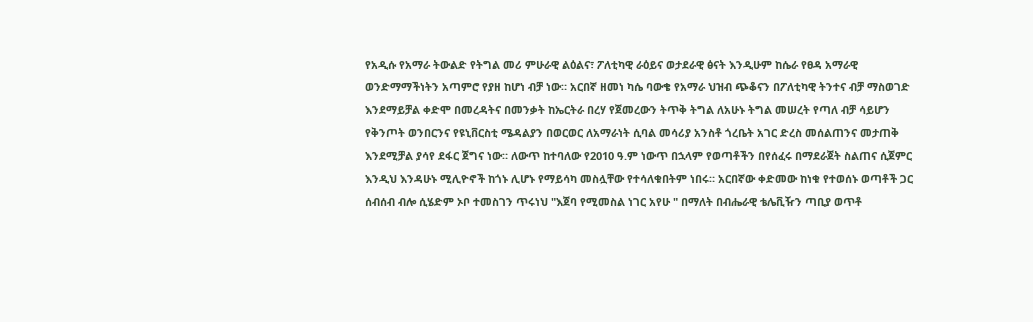የአዲሱ የአማራ ትውልድ የትግል መሪ ምሁራዊ ልዕልና፣ ፖለቲካዊ ራዕይና ወታደራዊ ፅናት እንዲሁም ከሴራ የፀዳ አማራዊ ወንድማማችነትን አጣምሮ የያዘ ከሆነ ብቻ ነው። አርበኛ ዘመነ ካሴ ባውቄ የአማራ ህዝብ ጭቆናን በፖለቲካዊ ትንተና ብቻ ማስወገድ እንደማይቻል ቀድሞ በመረዳትና በመንቃት ከኤርትራ በረሃ የጀመረውን ትጥቅ ትግል ለአሁኑ ትግል መሠረት የጣለ ብቻ ሳይሆን የቅንጦት ወንበርንና የዩኒቨርስቲ ሜዳልያን በወርወር ለአማራነት ሲባል መሳሪያ አንስቶ ጎረቤት አገር ድረስ መሰልጠንና መታጠቅ እንደሚቻል ያሳየ ደፋር ጀግና ነው። ለውጥ ከተባለው የ2010 ዓ.ም ነውጥ በኋላም የወጣቶችን በየሰፈሩ በማደራጀት ስልጠና ሲጀምር እንዲህ እንዳሁኑ ሚሊዮኖች ከጎኑ ሊሆኑ የማይሳካ መስሏቸው የተሳለቁበትም ነበሩ። አርበኛው ቀድመው ከነቁ የተወሰኑ ወጣቶች ጋር ሰብሰብ ብሎ ሲሄድም ኦቦ ተመስገን ጥሩነህ "እጀባ የሚመስል ነገር አየሁ " በማለት በብሔራዊ ቴሌቪዥን ጣቢያ ወጥቶ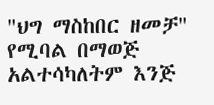"ህግ ማስከበር ዘመቻ" የሚባል በማወጅ አልተሳካለትም እንጅ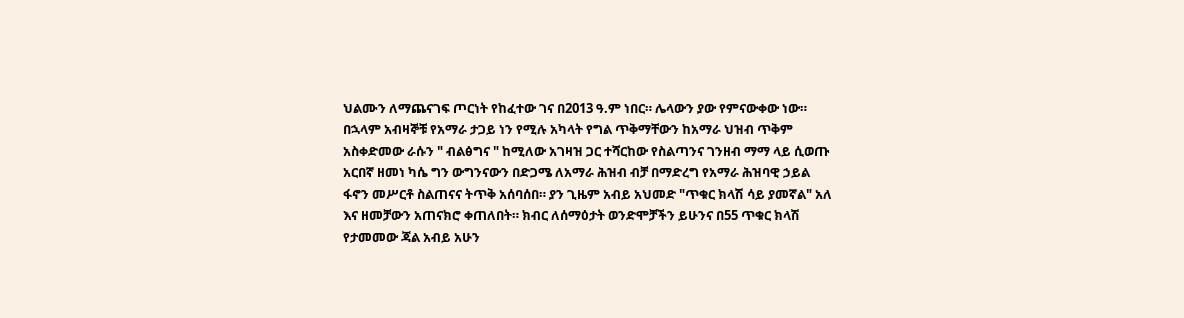ህልሙን ለማጨናገፍ ጦርነት የከፈተው ገና በ2013 ዓ.ም ነበር። ሌላውን ያው የምናውቀው ነው። በኋላም አብዛኞቹ የአማራ ታጋይ ነን የሚሉ አካላት የግል ጥቅማቸውን ከአማራ ህዝብ ጥቅም አስቀድመው ራሱን " ብልፅግና " ከሚለው አገዛዝ ጋር ተሻርከው የስልጣንና ገንዘብ ማማ ላይ ሲወጡ አርበኛ ዘመነ ካሴ ግን ውግንናውን በድጋሜ ለአማራ ሕዝብ ብቻ በማድረግ የአማራ ሕዝባዊ ኃይል ፋኖን መሥርቶ ስልጠናና ትጥቅ አሰባሰበ። ያን ጊዜም አብይ አህመድ "ጥቁር ክላሽ ሳይ ያመኛል" አለ እና ዘመቻውን አጠናክሮ ቀጠለበት። ክብር ለሰማዕታት ወንድሞቻችን ይሁንና በ55 ጥቁር ክላሽ የታመመው ጃል አብይ አሁን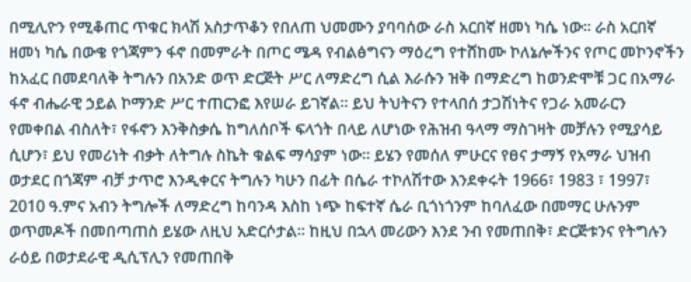በሚሊዮን የሚቆጠር ጥቁር ክላሽ አስታጥቆን የበለጠ ህመሙን ያባባሰው ራስ አርበኛ ዘመነ ካሴ ነው። ራስ አርበኛ ዘመነ ካሴ በውቄ የጎጃምን ፋኖ በመምራት በጦር ሜዳ የብልፅግናን ማዕረግ የተሸከሙ ኮለኔሎችንና የጦር መኮንኖችን ከአፈር በመደባለቅ ትግሉን በአንድ ወጥ ድርጅት ሥር ለማድረግ ሲል እራሱን ዝቅ በማድረግ ከወንድሞቹ ጋር በአማራ ፋኖ ብሔራዊ ኃይል ኮማንድ ሥር ተጠርንፎ እየሠራ ይገኛል። ይህ ትህትናን የተላበሰ ታጋሽነትና የጋራ አመራርን የመቀበል ብስለት፣ የፋኖን እንቅስቃሴ ከግለሰቦች ፍላጎት በላይ ለሆነው የሕዝብ ዓላማ ማስገዛት መቻሉን የሚያሳይ ሲሆን፣ ይህ የመሪነት ብቃት ለትግሉ ስኬት ቁልፍ ማሳያም ነው። ይሄን የመሰለ ምሁርና የፀና ታማኝ የአማራ ህዝብ ወታደር በጎጃም ብቻ ታጥሮ እንዲቀርና ትግሉን ካሁን በፊት በሴራ ተኮለሽተው እንደቀሩት 1966፣ 1983 ፣ 1997፣ 2010 ዓ.ምና አብን ትግሎች ለማድረግ ከባንዳ እስከ ነጭ ከፍተኛ ሴራ ቢጎነጎንም ከባለፈው በመማር ሁሉንም ወጥመዶች በመበጣጠስ ይሄው ለዚህ አድርሶታል። ከዚህ በኋላ መሪውን እንደ ንብ የመጠበቅ፣ ድርጅቱንና የትግሉን ራዕይ በወታደራዊ ዲሲፕሊን የመጠበቅ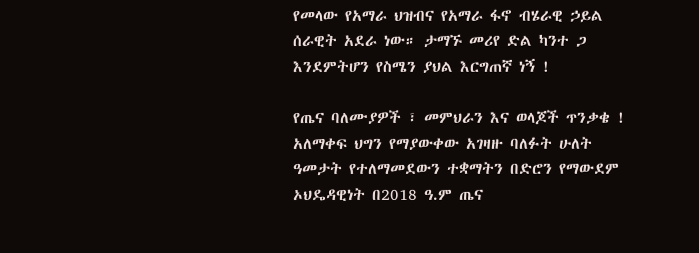የመላው የአማራ ህዝብና የአማራ ፋኖ ብሄራዊ ኃይል ሰራዊት አደራ ነው። ታማኙ መሪየ ድል ካንተ ጋ እንደምትሆን የስሜን ያህል እርግጠኛ ነኝ !

የጤና ባለሙያዎች ፣ መምህራን እና ወላጆች ጥንቃቄ ! አለማቀፍ ህግን የማያውቀው አገዛዙ ባለፉት ሁለት ዓመታት የተለማመደውን ተቋማትን በድሮን የማውደም ኦህዴዳዊነት በ2018 ዓ.ም ጤና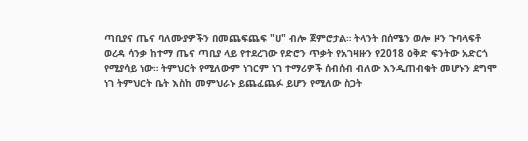ጣቢያና ጤና ባለሙያዎችን በመጨፍጨፍ "ሀ" ብሎ ጀምሮታል። ትላንት በሰሜን ወሎ ዞን ጉባላፍቶ ወረዳ ሳንቃ ከተማ ጤና ጣቢያ ላይ የተደረገው የድሮን ጥቃት የአገዛዙን የ2018 ዕቅድ ፍንትው አድርጎ የሚያሳይ ነው። ትምህርት የሚለውም ነገርም ነገ ተማሪዎች ሰብሰብ ብለው እንዲጠብቁት መሆኑን ደግሞ ነገ ትምህርት ቤት እስከ መምህራኑ ይጨፈጨፉ ይሆን የሚለው ስጋት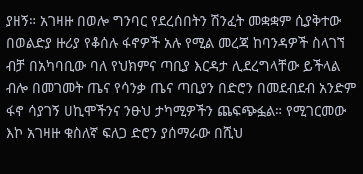ያዘኝ። አገዛዙ በወሎ ግንባር የደረሰበትን ሽንፈት መቋቋም ሲያቅተው በወልድያ ዙሪያ የቆሰሉ ፋኖዎች አሉ የሚል መረጃ ከባንዳዎች ስላገኘ ብቻ በአካባቢው ባለ የህክምና ጣቢያ እርዳታ ሊደረግላቸው ይችላል ብሎ በመገመት ጤና የሳንቃ ጤና ጣቢያን በድሮን በመደብደብ አንድም ፋኖ ሳያገኝ ሀኪሞችንና ንፁህ ታካሚዎችን ጨፍጭፏል። የሚገርመው እኮ አገዛዙ ቁስለኛ ፍለጋ ድሮን ያሰማራው በሺህ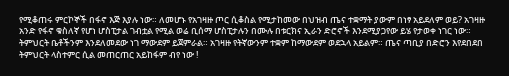የሚቆጠሩ ምርኮኞች በፋኖ እጅ እያሉ ነው። ለመሆኑ የአገዛዙ ጦር ሲቆስል የሚታከመው በህዝብ ጤና ተቋማት ያውም በነፃ አይደለም ወይ? አገዛዙ አንድ የፋኖ ቁስለኛ የሆነ ሆስፒታል ገብቷል የሚል ወሬ ቢሰማ ሆስፒታሉን በሙሉ በቱርክና ኢራን ድሮኖች እንደሚያጋየው ይሄ የታወቀ ነገር ነው። ትምህርት ቤቶችንም እንደለመደው ነገ ማውደም ይጀምራል። አገዛዙ የትኛውንም ተቋም ከማውደም ወደኋላ አይልም። ጤና ጣቢያ በድሮን እየደበደበ ትምህርት ላስተምር ሲል መጠርጠር አይከፋም ብየ ነው !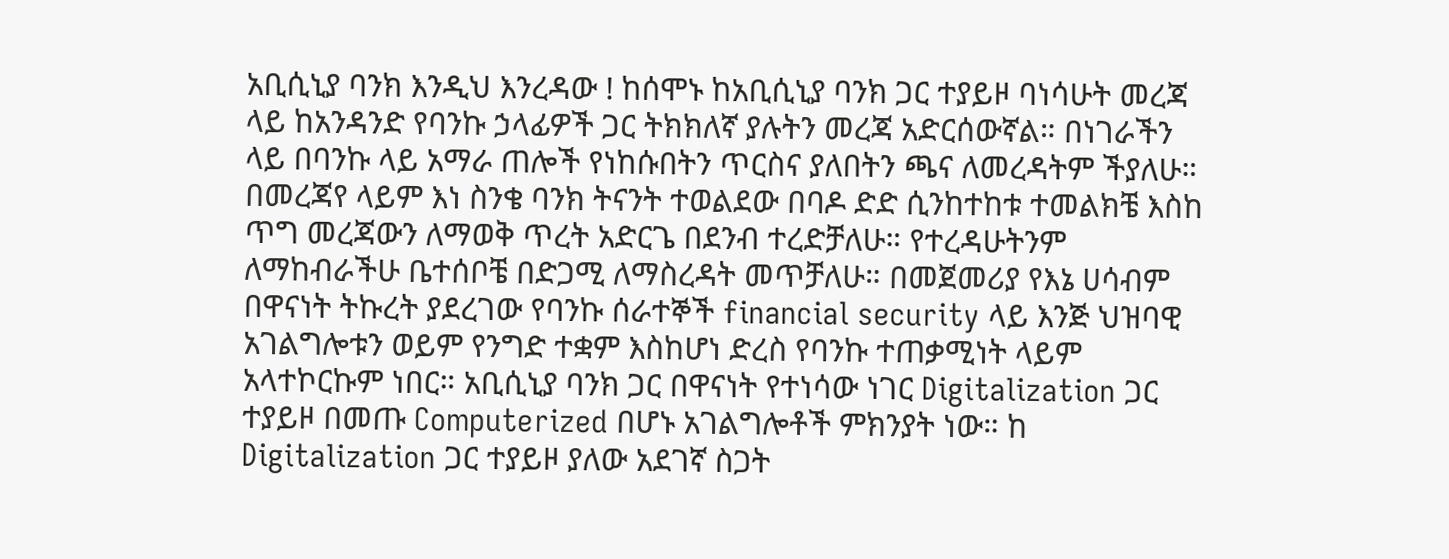አቢሲኒያ ባንክ እንዲህ እንረዳው ! ከሰሞኑ ከአቢሲኒያ ባንክ ጋር ተያይዞ ባነሳሁት መረጃ ላይ ከአንዳንድ የባንኩ ኃላፊዎች ጋር ትክክለኛ ያሉትን መረጃ አድርሰውኛል። በነገራችን ላይ በባንኩ ላይ አማራ ጠሎች የነከሱበትን ጥርስና ያለበትን ጫና ለመረዳትም ችያለሁ። በመረጃየ ላይም እነ ስንቄ ባንክ ትናንት ተወልደው በባዶ ድድ ሲንከተከቱ ተመልክቼ እስከ ጥግ መረጃውን ለማወቅ ጥረት አድርጌ በደንብ ተረድቻለሁ። የተረዳሁትንም ለማከብራችሁ ቤተሰቦቼ በድጋሚ ለማስረዳት መጥቻለሁ። በመጀመሪያ የእኔ ሀሳብም በዋናነት ትኩረት ያደረገው የባንኩ ሰራተኞች financial security ላይ እንጅ ህዝባዊ አገልግሎቱን ወይም የንግድ ተቋም እስከሆነ ድረስ የባንኩ ተጠቃሚነት ላይም አላተኮርኩም ነበር። አቢሲኒያ ባንክ ጋር በዋናነት የተነሳው ነገር Digitalization ጋር ተያይዞ በመጡ Computerized በሆኑ አገልግሎቶች ምክንያት ነው። ከ Digitalization ጋር ተያይዞ ያለው አደገኛ ስጋት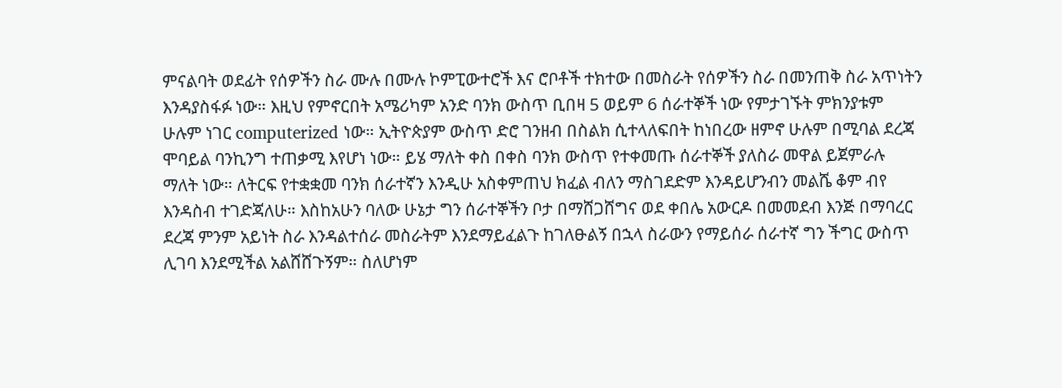ምናልባት ወደፊት የሰዎችን ስራ ሙሉ በሙሉ ኮምፒውተሮች እና ሮቦቶች ተክተው በመስራት የሰዎችን ስራ በመንጠቅ ስራ አጥነትን እንዳያስፋፉ ነው። እዚህ የምኖርበት አሜሪካም አንድ ባንክ ውስጥ ቢበዛ 5 ወይም 6 ሰራተኞች ነው የምታገኙት ምክንያቱም ሁሉም ነገር computerized ነው። ኢትዮጵያም ውስጥ ድሮ ገንዘብ በስልክ ሲተላለፍበት ከነበረው ዘምኖ ሁሉም በሚባል ደረጃ ሞባይል ባንኪንግ ተጠቃሚ እየሆነ ነው። ይሄ ማለት ቀስ በቀስ ባንክ ውስጥ የተቀመጡ ሰራተኞች ያለስራ መዋል ይጀምራሉ ማለት ነው። ለትርፍ የተቋቋመ ባንክ ሰራተኛን እንዲሁ አስቀምጠህ ክፈል ብለን ማስገደድም እንዳይሆንብን መልሼ ቆም ብየ እንዳስብ ተገድጃለሁ። እስከአሁን ባለው ሁኔታ ግን ሰራተኞችን ቦታ በማሸጋሸግና ወደ ቀበሌ አውርዶ በመመደብ እንጅ በማባረር ደረጃ ምንም አይነት ስራ እንዳልተሰራ መስራትም እንደማይፈልጉ ከገለፁልኝ በኋላ ስራውን የማይሰራ ሰራተኛ ግን ችግር ውስጥ ሊገባ እንደሚችል አልሸሸጉኝም። ስለሆነም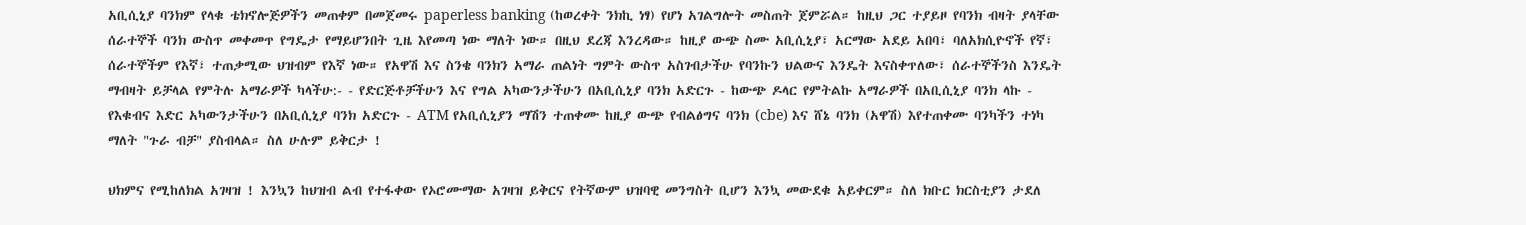አቢሲኒያ ባንክም የላቁ ቴክኖሎጅዎችን መጠቀም በመጀመሩ paperless banking (ከወረቀት ንክኪ ነፃ) የሆነ አገልግሎት መስጠት ጀምሯል። ከዚህ ጋር ተያይዞ የባንክ ብዛት ያላቸው ሰራተኞች ባንክ ውስጥ መቀመጥ የግዴታ የማይሆንበት ጊዜ እየመጣ ነው ማለት ነው። በዚህ ደረጃ እንረዳው። ከዚያ ውጭ ስሙ አቢሲኒያ፣ አርማው አደይ አበባ፣ ባለአክሲዮኖች የኛ፣ ሰራተኞችም የእኛ፣ ተጠቃሚው ህዝብም የእኛ ነው። የአዋሽ እና ስንቄ ባንክን አማራ ጠልነት ግምት ውስጥ አስገብታችሁ የባንኩን ህልውና እንዴት እናስቀጥለው፣ ሰራተኞችንስ እንዴት ማብዛት ይቻላል የምትሉ አማራዎች ካላችሁ:- - የድርጅቶቻችሁን እና የግል አካውንታችሁን በአቢሲኒያ ባንክ አድርጉ - ከውጭ ዶላር የምትልኩ አማራዎች በአቢሲኒያ ባንክ ላኩ - የእቁብና እድር አካውንታችሁን በአቢሲኒያ ባንክ አድርጉ - ATM የአቢሲኒያን ማሽን ተጠቀሙ ከዚያ ውጭ የብልፅግና ባንክ (cbe) እና ሸኔ ባንክ (አዋሽ) እየተጠቀሙ ባንካችን ተነካ ማለት "ጉራ ብቻ" ያስብላል። ስለ ሁሉም ይቅርታ !

ህክምና የሚከለክል አገዛዝ ! እንኳን ከህዝብ ልብ የተፋቀው የኦሮሙማው አገዛዝ ይቅርና የትኛውም ህዝባዊ መንግስት ቢሆን እንኳ መውደቁ አይቀርም። ስለ ክቡር ክርስቲያን ታደለ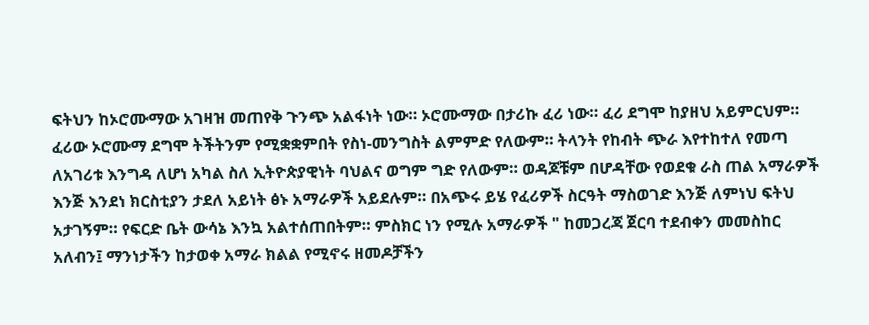ፍትህን ከኦሮሙማው አገዛዝ መጠየቅ ጉንጭ አልፋነት ነው። ኦሮሙማው በታሪኩ ፈሪ ነው። ፈሪ ደግሞ ከያዘህ አይምርህም። ፈሪው ኦሮሙማ ደግሞ ትችትንም የሚቋቋምበት የስነ-መንግስት ልምምድ የለውም። ትላንት የከብት ጭራ እየተከተለ የመጣ ለአገሪቱ እንግዳ ለሆነ አካል ስለ ኢትዮጵያዊነት ባህልና ወግም ግድ የለውም። ወዳጆቹም በሆዳቸው የወደቁ ራስ ጠል አማራዎች እንጅ እንደነ ክርስቲያን ታደለ አይነት ፅኑ አማራዎች አይደሉም። በአጭሩ ይሄ የፈሪዎች ስርዓት ማስወገድ እንጅ ለምነህ ፍትህ አታገኝም። የፍርድ ቤት ውሳኔ እንኳ አልተሰጠበትም። ምስክር ነን የሚሉ አማራዎች " ከመጋረጃ ጀርባ ተደብቀን መመስከር አለብን፤ ማንነታችን ከታወቀ አማራ ክልል የሚኖሩ ዘመዶቻችን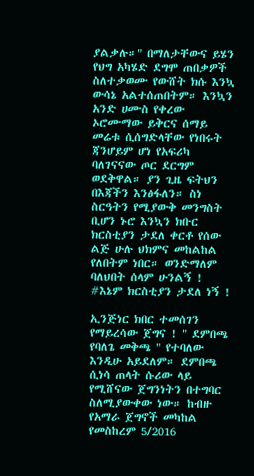ያልቃሉ።" በማለታቸውና ይሄን የህግ አካሄድ ደግሞ ጠበቃዎች ስለተቃወሙ የውሸት ክሱ እንኳ ውሳኔ አልተሰጠበትም። እንኳን አንድ ሀሙስ የቀረው ኦሮሙማው ይቅርና ሰማይ መሬቱ ሲሰግድላቸው የነበሩት ጃንሆይም ሆነ የአፍሪካ ባለገናናው ጦር ደርግም ወደቅዋል። ያን ጊዜ ፍትህን በእጃችን እንፅፋለን። ስነ ስርዓትን የሚያውቅ መንግስት ቢሆን ኑሮ እንኳን ክቡር ክርስቲያን ታደለ ቀርቶ የሰው ልጅ ሁሉ ህክምና መከልከል የለበትም ነበር። ወንድማለም ባለህበት ሰላም ሁንልኝ ! #እኔም ክርስቲያን ታደለ ነኝ !

ኢንጅነር ክበር ተመሰገን የማይረሳው ጀግና ! " ደምበጫ የባለጌ መቅጫ " የተባለው እንዲሁ አይደለም። ደምበጫ ሲነሳ ጠላት ሱሪው ላይ የሚሸናው ጀግንነትን በተግባር ስለሚያውቀው ነው። ከብዙ የአማራ ጀግኖች መካከል የመስከረም 5/2016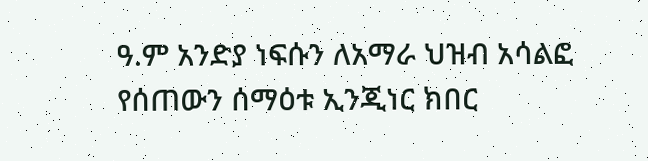ዓ.ም አንድያ ነፍሱን ለአማራ ህዝብ አሳልፎ የሰጠውን ሰማዕቱ ኢንጂነር ክበር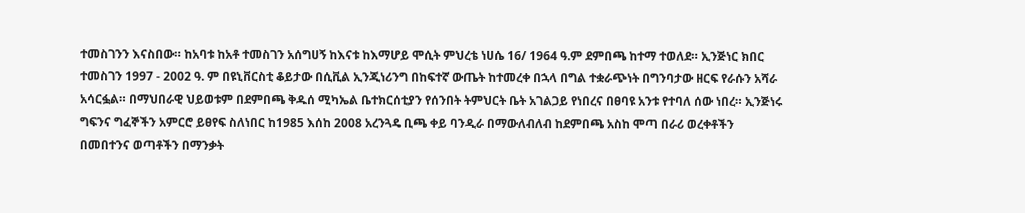ተመስገንን እናስበው። ከአባቱ ከአቶ ተመስገን አሰግሀኝ ከእናቱ ከእማሆይ ሞሲት ምህረቴ ነሀሴ 16/ 1964 ዓ.ም ደምበጫ ከተማ ተወለደ። ኢንጅነር ክበር ተመስገን 1997 - 2002 ዓ. ም በዩኒቨርስቲ ቆይታው በሲቪል ኢንጂነሪንግ በከፍተኛ ውጤት ከተመረቀ በኋላ በግል ተቋራጭነት በግንባታው ዘርፍ የራሱን አሻራ አሳርፏል። በማህበራዊ ህይወቱም በደምበጫ ቅዱሰ ሚካኤል ቤተክርሰቲያን የሰንበት ትምህርት ቤት አገልጋይ የነበረና በፀባዩ አንቱ የተባለ ሰው ነበረ። ኢንጅነሩ ግፍንና ግፈኞችን አምርሮ ይፀየፍ ስለነበር ከ1985 እሰከ 2008 አረንጓዴ ቢጫ ቀይ ባንዲራ በማውለብለብ ከደምበጫ አስከ ሞጣ በራሪ ወረቀቶችን በመበተንና ወጣቶችን በማንቃት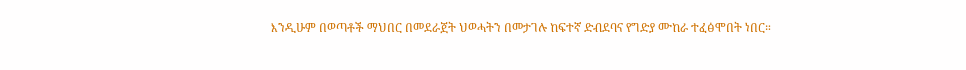እንዲሁም በወጣቶች ማህበር በመደራጀት ህወሓትን በመታገሉ ከፍተኛ ድብደባና የግድያ ሙከራ ተፈፅሞበት ነበር።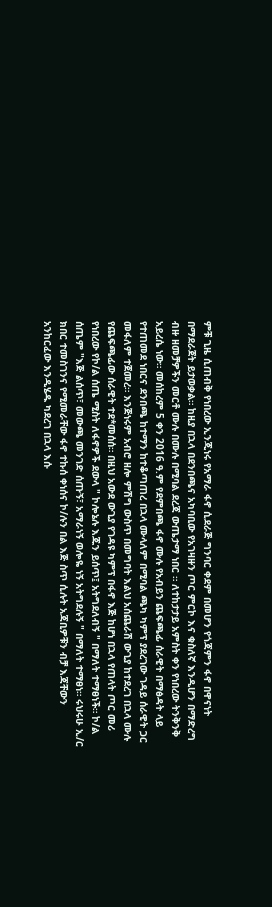ምቹ ጊዜ ሲጠብቅ የነበረው ኢንጂነሩ የአማራ ፋኖ ሲደራጅ ግንባር ቀደም በመሆን የጎጃምን ፋኖ በዋናነት በማደራጀት ይታወቃል። ከዚያ በኋላ በደንበጫና አካባቢው የአገዛዙን ጦር ምርኮ እና ቁስለኛ እንዲሆን በማድረግ ብዙ ዘመቻዎችን መርቶ ሙሉ በሙሉ በሚባል ደረጃ ውጤታማ ነበር ። ለተከታታይ አምስት ቀን የነበረው ትንቅንቅ አይረሴ ነው። መሰከረም 5 ቀን 2016 ዓ.ም የደምበጫ ፋኖ ሙሉ የአብይን ጨፍጫፊ ሰራዊት በማፅዳት ላይ የተጠመደ ነበርና ደንበጫ ከተማን ከተቆጣጠረ በኋላ ሙላለም በሚባል ጫካ ካምፕ ያደረገው ገዳይ ሰራዊት ጋር መፋለም ተጀመረ። እንጅነሩም አብሮ ዘሎ ምሽግ ውስጥ በመግባት እልህ አሰጨራሽ ውጊያ ከተደረገ በኋላ ሙሉ የጨፍጫፊው ሰራዊት ተደ*መሰሰ። በዚህ አውደ ውጊያ የገዳዩ ካምፕ በፋኖ እጅ ከሆነ በኋላ የጠላት ጦር መሪ የነበረው የኮ/ል ሰጤ ሚስት ለፋኖዎች ደውላ " ኮሎኔሉ እጁን ይሰጥ፤ አትግደለብኝ " በማለት ተማፀነች። ኮ/ል ሰጤም "እጅ ልሰጥ፣ መውጫ መንገድ ሰጡኝ፣ አማራነኝ ወሎዬ ነኝ አትግደሉኝ " በማለት ተማፀነ። ሩህሩሁ ኢ/ር ክበር ተመስገንና የሚመራቸው ፋኖ ተኩሰ ቀነሰና ኮ/ሉን በል እጅ ስጥ ሲሉት አጃቢዎቹን ብቻ እጃቸውን አንከርፈው እንዲሄዱ ካደረገ በኋላ እሱ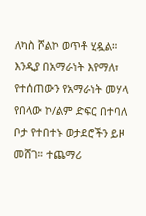ለካስ ሾልኮ ወጥቶ ሂዷል። እንዲያ በአማራነት እየማለ፣ የተሰጠውን የአማራነት መሃላ የበላው ኮ/ልም ድፍር በተባለ ቦታ የተበተኑ ወታደሮችን ይዞ መሸገ። ተጨማሪ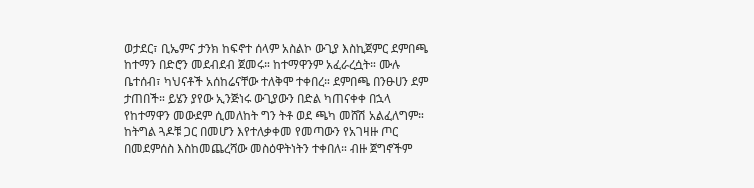ወታደር፣ ቢኤምና ታንክ ከፍኖተ ሰላም አስልኮ ውጊያ እስኪጀምር ደምበጫ ከተማን በድሮን መደብደብ ጀመሩ። ከተማዋንም አፈራረሷት። ሙሉ ቤተሰብ፣ ካህናቶች አሰከሬናቸው ተለቅሞ ተቀበረ። ደምበጫ በንፁሀን ደም ታጠበች። ይሄን ያየው ኢንጅነሩ ውጊያውን በድል ካጠናቀቀ በኋላ የከተማዋን መውደም ሲመለከት ግን ትቶ ወደ ጫካ መሸሽ አልፈለግም። ከትግል ጓዶቹ ጋር በመሆን እየተለቃቀመ የመጣውን የአገዛዙ ጦር በመደምሰስ እስከመጨረሻው መስዕዋትነትን ተቀበለ። ብዙ ጀግኖችም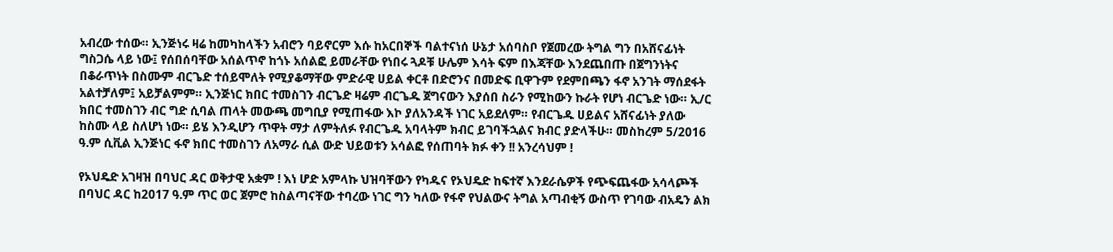አብረው ተሰው። ኢንጅነሩ ዛሬ ከመካከላችን አብሮን ባይኖርም እሱ ከአርበኞች ባልተናነሰ ሁኔታ አሰባስቦ የጀመረው ትግል ግን በአሸናፊነት ግስጋሴ ላይ ነው፤ የሰበሰባቸው አሰልጥኖ ከጎኑ አሰልፎ ይመራቸው የነበሩ ጓዶቹ ሁሌም እሳት ፍም በእጃቸው እንደጨበጡ በጀግንነትና በቆራጥነት በስሙም ብርጌድ ተሰይሞለት የሚያቆማቸው ምድራዊ ሀይል ቀርቶ በድሮንና በመድፍ ቢዋጉም የደምበጫን ፋኖ አንገት ማሰደፋት አልተቻለም፤ አይቻልምም። ኢንጅነር ክበር ተመስገን ብርጌድ ዛሬም ብርጌዱ ጀግናውን እያሰበ ስራን የሚከውን ኩራት የሆነ ብርጌድ ነው። ኢ/ር ክበር ተመስገን ብር ግድ ሲባል ጠላት መውጫ መግቢያ የሚጠፋው እኮ ያለአንዳች ነገር አይደለም። የብርጌዱ ሀይልና አሸናፊነት ያለው ከስሙ ላይ ስለሆነ ነው። ይሄ እንዲሆን ጥዋት ማታ ለምትለፉ የብርጌዱ አባላትም ክብር ይገባችኋልና ክብር ያድላችሁ። መስከረም 5/2016 ዓ.ም ሲቪል ኢንጅነር ፋኖ ክበር ተመስገን ለአማራ ሲል ውድ ህይወቱን አሳልፎ የሰጠባት ክፉ ቀን !! አንረሳህም !

የኦህዴድ አገዛዝ በባህር ዳር ወቅታዊ አቋም ! እነ ሆድ አምላኩ ህዝባቸውን የካዱና የኦህዴድ ከፍተኛ እንደራሴዎች የጭፍጨፋው አሳላጮች በባህር ዳር ከ2017 ዓ.ም ጥር ወር ጀምሮ ከስልጣናቸው ተባረው ነገር ግን ካለው የፋኖ የህልውና ትግል አጣብቂኝ ውስጥ የገባው ብአዴን ልክ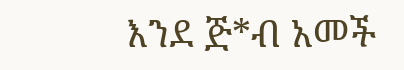እንደ ጅ*ብ አመች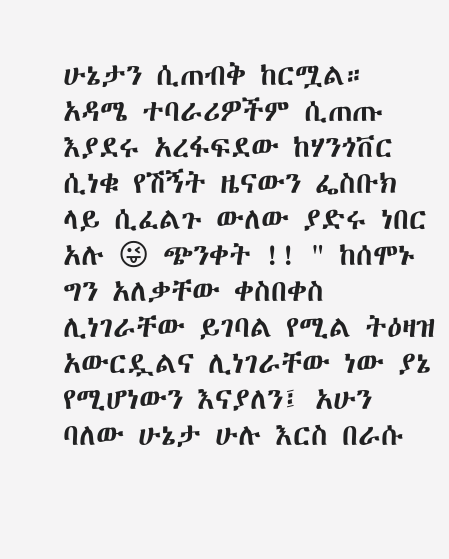ሁኔታን ሲጠብቅ ከርሟል። አዳሜ ተባራሪዎችም ሲጠጡ እያደሩ አረፋፍደው ከሃንጎቨር ሲነቁ የሽኝት ዜናውን ፌስቡክ ላይ ሲፈልጉ ውለው ያድሩ ነበር አሉ 😜 ጭንቀት !! " ከሰሞኑ ግን አለቃቸው ቀስበቀስ ሊነገራቸው ይገባል የሚል ትዕዛዝ አውርዷልና ሊነገራቸው ነው ያኔ የሚሆነውን እናያለን፤ አሁን ባለው ሁኔታ ሁሉ እርስ በራሱ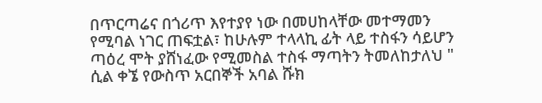በጥርጣሬና በጎሪጥ እየተያየ ነው በመሀከላቸው መተማመን የሚባል ነገር ጠፍቷል፣ ከሁሉም ተላላኪ ፊት ላይ ተስፋን ሳይሆን ጣዕረ ሞት ያሸነፈው የሚመስል ተስፋ ማጣትን ትመለከታለህ " ሲል ቀኜ የውስጥ አርበኞች አባል ሹክ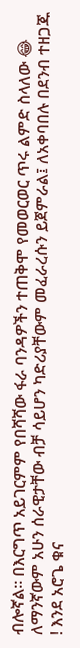ብሎኛል። በእርግጥ አይገርምም የበሻሻው ፋራ ባንዳዎችን ተጠቅሞ የመወርወር ጥሩ ልምድ ስላለው 😂 ለማንኛውም አሁን ሰራዊታቸው ብቻ ሳይሆን ካድሪያቸውም መፈራረሱን ይጀምራል፤ ለአቀባበሉ በደንብ ተዘጋጁ ! እንደ አሮጌ ቁና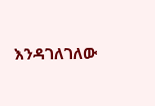እንዳገለገለው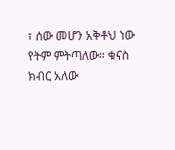፣ ሰው መሆን አቅቶህ ነው የትም ምትጣለው። ቁናስ ክብር አለው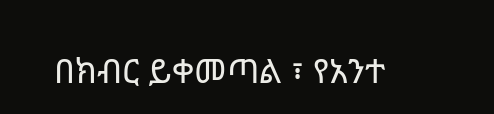በክብር ይቀመጣል ፣ የአንተ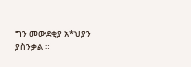ግን መውደቂያ አ*ህያን ያስንቃል ።